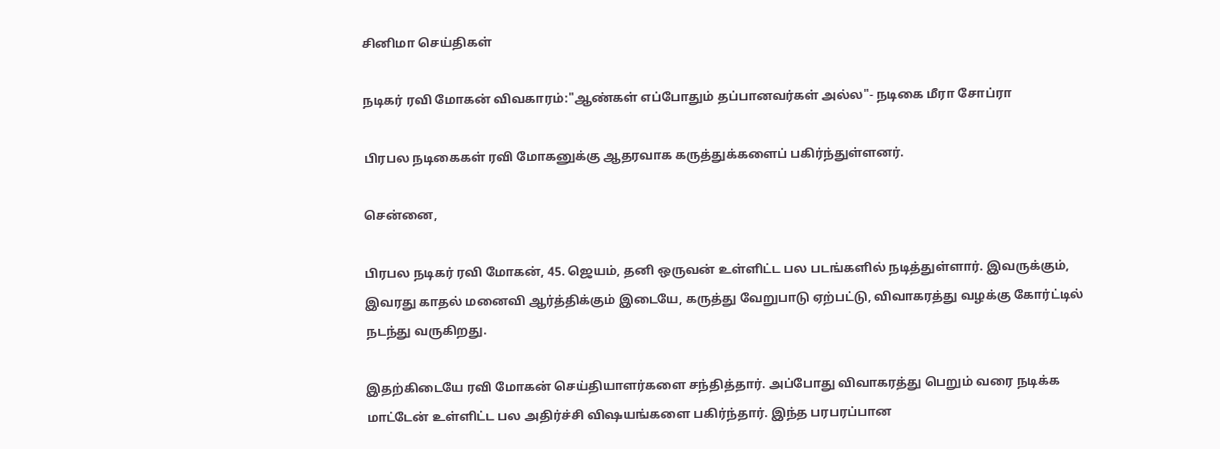சினிமா செய்திகள்

நடிகர் ரவி மோகன் விவகாரம்:"ஆண்கள் எப்போதும் தப்பானவர்கள் அல்ல"- நடிகை மீரா சோப்ரா

பிரபல நடிகைகள் ரவி மோகனுக்கு ஆதரவாக கருத்துக்களைப் பகிர்ந்துள்ளனர்.

சென்னை,

பிரபல நடிகர் ரவி மோகன், 45. ஜெயம், தனி ஒருவன் உள்ளிட்ட பல படங்களில் நடித்துள்ளார். இவருக்கும், இவரது காதல் மனைவி ஆர்த்திக்கும் இடையே, கருத்து வேறுபாடு ஏற்பட்டு, விவாகரத்து வழக்கு கோர்ட்டில் நடந்து வருகிறது.

இதற்கிடையே ரவி மோகன் செய்தியாளர்களை சந்தித்தார். அப்போது விவாகரத்து பெறும் வரை நடிக்க மாட்டேன் உள்ளிட்ட பல அதிர்ச்சி விஷயங்களை பகிர்ந்தார். இந்த பரபரப்பான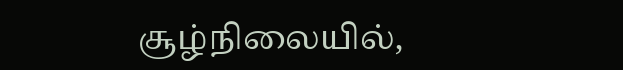சூழ்நிலையில்,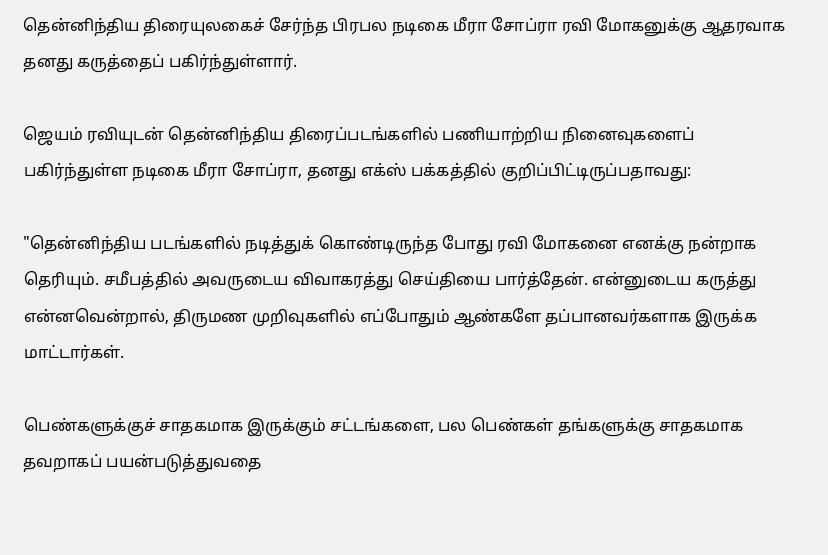தென்னிந்திய திரையுலகைச் சேர்ந்த பிரபல நடிகை மீரா சோப்ரா ரவி மோகனுக்கு ஆதரவாக தனது கருத்தைப் பகிர்ந்துள்ளார்.

ஜெயம் ரவியுடன் தென்னிந்திய திரைப்படங்களில் பணியாற்றிய நினைவுகளைப் பகிர்ந்துள்ள நடிகை மீரா சோப்ரா, தனது எக்ஸ் பக்கத்தில் குறிப்பிட்டிருப்பதாவது:

"தென்னிந்திய படங்களில் நடித்துக் கொண்டிருந்த போது ரவி மோகனை எனக்கு நன்றாக தெரியும். சமீபத்தில் அவருடைய விவாகரத்து செய்தியை பார்த்தேன். என்னுடைய கருத்து என்னவென்றால், திருமண முறிவுகளில் எப்போதும் ஆண்களே தப்பானவர்களாக இருக்க மாட்டார்கள்.

பெண்களுக்குச் சாதகமாக இருக்கும் சட்டங்களை, பல பெண்கள் தங்களுக்கு சாதகமாக தவறாகப் பயன்படுத்துவதை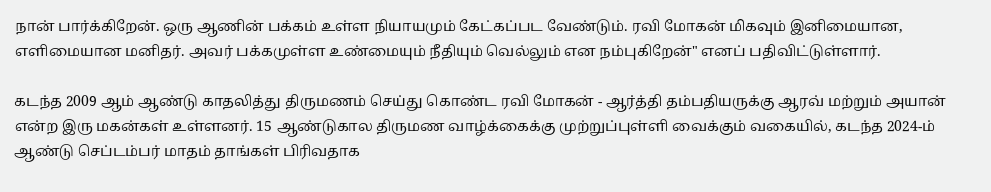நான் பார்க்கிறேன். ஒரு ஆணின் பக்கம் உள்ள நியாயமும் கேட்கப்பட வேண்டும். ரவி மோகன் மிகவும் இனிமையான, எளிமையான மனிதர். அவர் பக்கமுள்ள உண்மையும் நீதியும் வெல்லும் என நம்புகிறேன்" எனப் பதிவிட்டுள்ளார்.

கடந்த 2009 ஆம் ஆண்டு காதலித்து திருமணம் செய்து கொண்ட ரவி மோகன் - ஆர்த்தி தம்பதியருக்கு ஆரவ் மற்றும் அயான் என்ற இரு மகன்கள் உள்ளனர். 15 ஆண்டுகால திருமண வாழ்க்கைக்கு முற்றுப்புள்ளி வைக்கும் வகையில், கடந்த 2024-ம் ஆண்டு செப்டம்பர் மாதம் தாங்கள் பிரிவதாக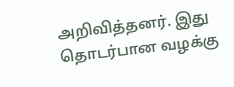அறிவித்தனர். இது தொடர்பான வழக்கு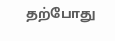தற்போது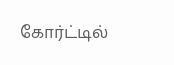கோர்ட்டில்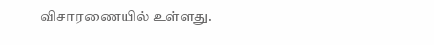விசாரணையில் உள்ளது.